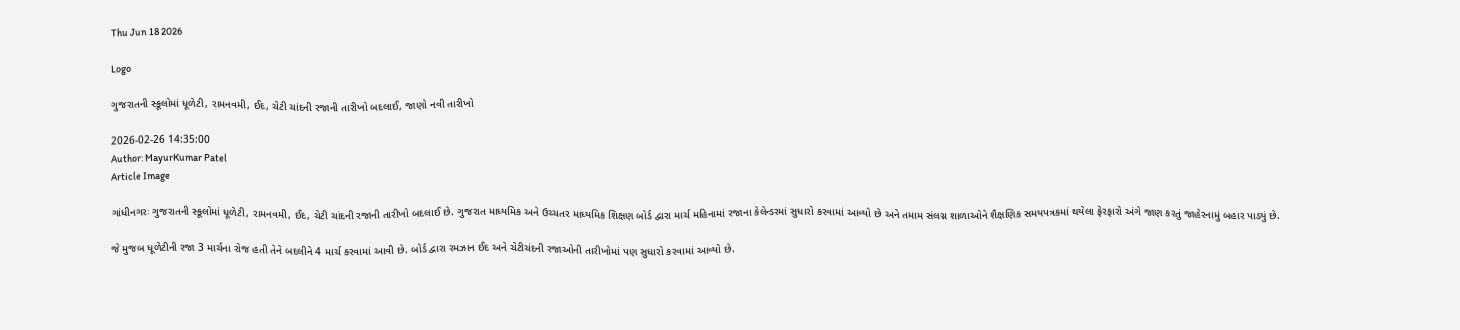Thu Jun 18 2026

Logo

ગુજરાતની સ્કૂલોમાં ધૂળેટી, રામનવમી, ઈદ, ચેટી ચાંદની રજાની તારીખો બદલાઈ, જાણો નવી તારીખો

2026-02-26 14:35:00
Author: MayurKumar Patel
Article Image

ગાંધીનગરઃ ગુજરાતની સ્કૂલોમાં ધૂળેટી, રામનવમી, ઈદ, ચેટી ચાંદની રજાની તારીખો બદલાઈ છે. ગુજરાત માધ્યમિક અને ઉચ્ચતર માધ્યમિક શિક્ષણ બોર્ડ દ્વારા માર્ચ મહિનામાં રજાના કેલેન્ડરમાં સુધારો કરવામાં આવ્યો છે અને તમામ સંલગ્ન શાળાઓને શૈક્ષણિક સમયપત્રકમાં થયેલા ફેરફારો અંગે જાણ કરતું જાહેરનામું બહાર પાડ્યું છે.

જે મુજબ ધૂળેટીની રજા 3 માર્ચના રોજ હતી તેને બદલીને 4 માર્ચ કરવામાં આવી છે. બોર્ડ દ્વારા રમઝાન ઈદ અને ચેટીચંદની રજાઓની તારીખોમાં પણ સુધારો કરવામાં આવ્યો છે.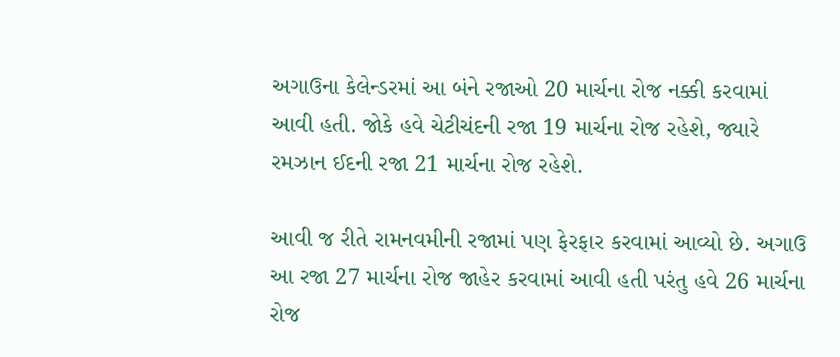અગાઉના કેલેન્ડરમાં આ બંને રજાઓ 20 માર્ચના રોજ નક્કી કરવામાં આવી હતી. જોકે હવે ચેટીચંદની રજા 19 માર્ચના રોજ રહેશે, જ્યારે રમઝાન ઈદની રજા 21 માર્ચના રોજ રહેશે.

આવી જ રીતે રામનવમીની રજામાં પણ ફેરફાર કરવામાં આવ્યો છે. અગાઉ આ રજા 27 માર્ચના રોજ જાહેર કરવામાં આવી હતી પરંતુ હવે 26 માર્ચના રોજ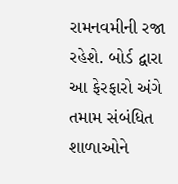રામનવમીની રજા રહેશે. બોર્ડ દ્વારા આ ફેરફારો અંગે તમામ સંબંધિત શાળાઓને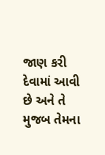જાણ કરી દેવામાં આવી છે અને તે મુજબ તેમના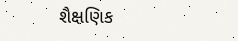શૈક્ષણિક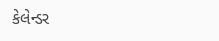કેલેન્ડર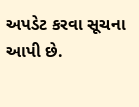અપડેટ કરવા સૂચના આપી છે.